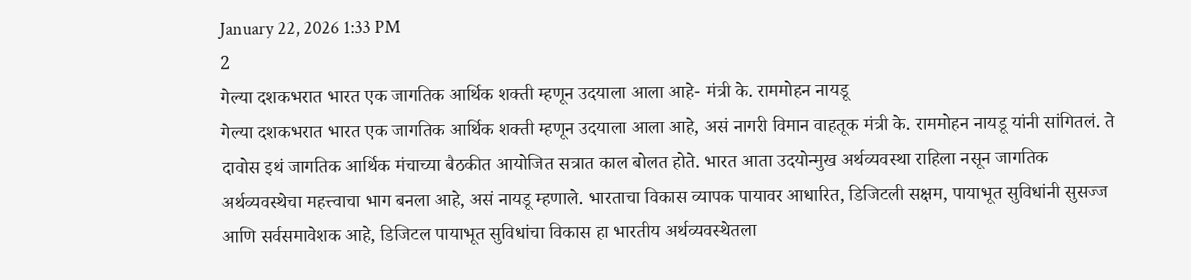January 22, 2026 1:33 PM
2
गेल्या दशकभरात भारत एक जागतिक आर्थिक शक्ती म्हणून उदयाला आला आहे- मंत्री के. राममोहन नायडू
गेल्या दशकभरात भारत एक जागतिक आर्थिक शक्ती म्हणून उदयाला आला आहे, असं नागरी विमान वाहतूक मंत्री के. राममोहन नायडू यांनी सांगितलं. ते दावोस इथं जागतिक आर्थिक मंचाच्या बैठकीत आयोजित सत्रात काल बोलत होते. भारत आता उदयोन्मुख अर्थव्यवस्था राहिला नसून जागतिक अर्थव्यवस्थेचा महत्त्वाचा भाग बनला आहे, असं नायडू म्हणाले. भारताचा विकास व्यापक पायावर आधारित, डिजिटली सक्षम, पायाभूत सुविधांनी सुसज्ज आणि सर्वसमावेशक आहे, डिजिटल पायाभूत सुविधांचा विकास हा भारतीय अर्थव्यवस्थेतला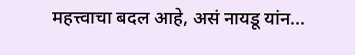महत्त्वाचा बदल आहे, असं नायडू यांन...